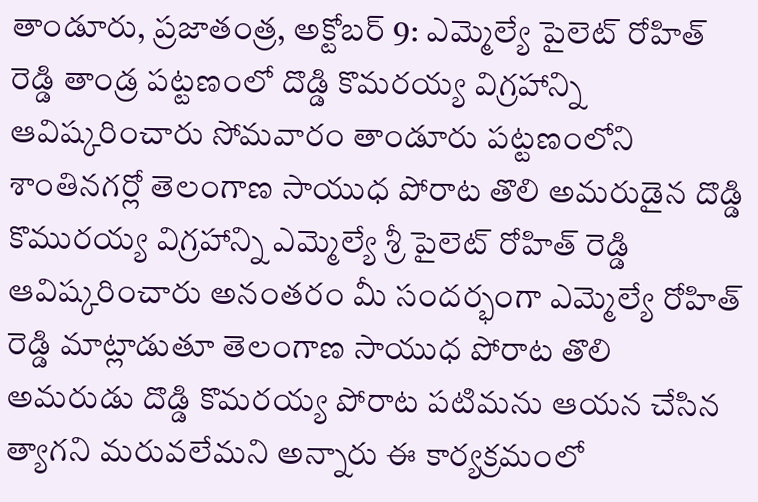తాండూరు, ప్రజాతంత్ర, అక్టోబర్ 9: ఎమ్మెల్యే పైలెట్ రోహిత్ రెడ్డి తాండ్ర పట్టణంలో దొడ్డి కొమరయ్య విగ్రహాన్ని ఆవిష్కరించారు సోమవారం తాండూరు పట్టణంలోని శాంతినగర్లో తెలంగాణ సాయుధ పోరాట తొలి అమరుడైన దొడ్డి కొమురయ్య విగ్రహాన్ని ఎమ్మెల్యే శ్రీ పైలెట్ రోహిత్ రెడ్డి ఆవిష్కరించారు అనంతరం మీ సందర్భంగా ఎమ్మెల్యే రోహిత్ రెడ్డి మాట్లాడుతూ తెలంగాణ సాయుధ పోరాట తొలి అమరుడు దొడ్డి కొమరయ్య పోరాట పటిమను ఆయన చేసిన త్యాగని మరువలేమని అన్నారు ఈ కార్యక్రమంలో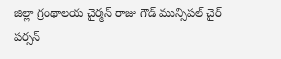జిల్లా గ్రంథాలయ చైర్మన్ రాజు గౌడ్ మున్సిపల్ చైర్ పర్సన్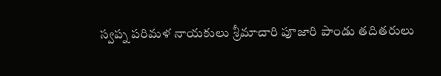స్వప్న పరిమళ నాయకులు శ్రీమాచారి పూజారి పాండు తదితరులు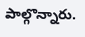పాల్గొన్నారు.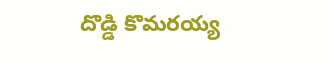దొడ్డి కొమరయ్య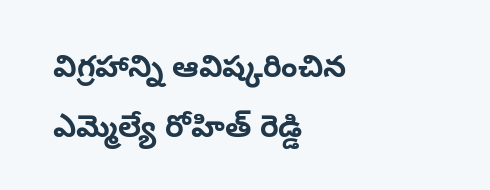విగ్రహాన్ని ఆవిష్కరించిన ఎమ్మెల్యే రోహిత్ రెడ్డి